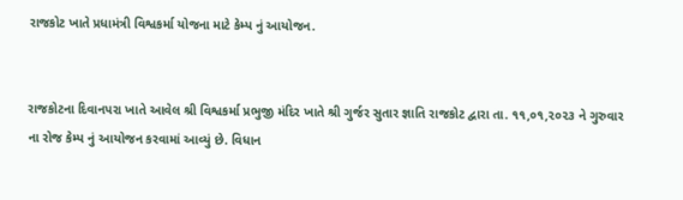રાજકોટ ખાતે પ્રધામંત્રી વિશ્વકર્મા યોજના માટે કેમ્પ નું આયોજન.


રાજકોટના દિવાનપરા ખાતે આવેલ શ્રી વિશ્વકર્મા પ્રભુજી મંદિર ખાતે શ્રી ગુર્જર સુતાર જ્ઞાતિ રાજકોટ દ્વારા તા. ૧૧,૦૧,૨૦૨૩ ને ગુરુવાર ના રોજ કેમ્પ નું આયોજન કરવામાં આવ્યું છે. વિધાન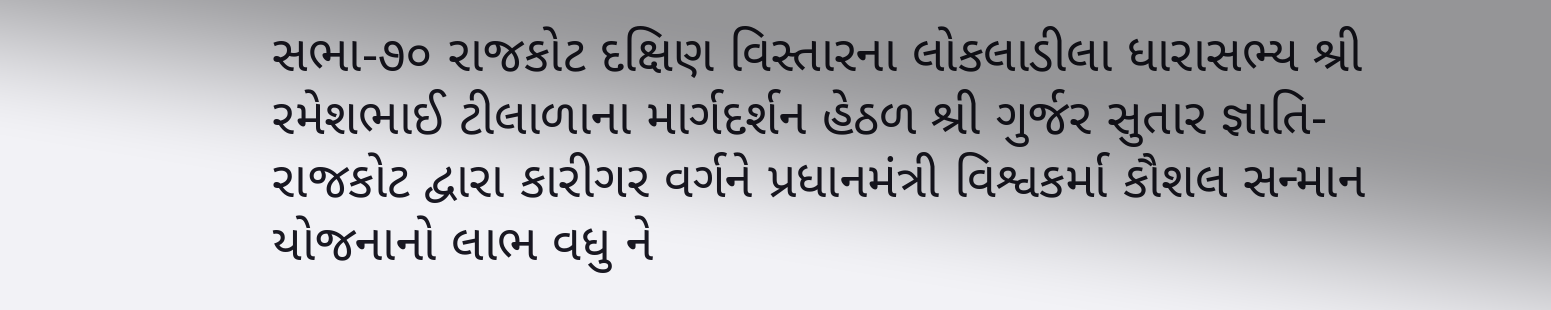સભા-૭૦ રાજકોટ દક્ષિણ વિસ્તારના લોકલાડીલા ધારાસભ્ય શ્રી રમેશભાઈ ટીલાળાના માર્ગદર્શન હેઠળ શ્રી ગુર્જર સુતાર જ્ઞાતિ-રાજકોટ દ્વારા કારીગર વર્ગને પ્રધાનમંત્રી વિશ્વકર્મા કૌશલ સન્માન યોજનાનો લાભ વધુ ને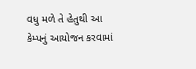વધુ મળે તે હેતુથી આ કેમ્પનું આયોજન કરવામાં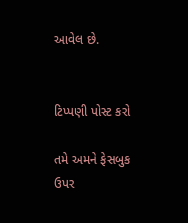આવેલ છે.


ટિપ્પણી પોસ્ટ કરો

તમે અમને ફેસબુક ઉપર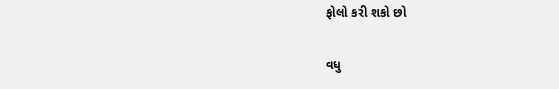ફોલો કરી શકો છો

વધુ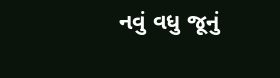નવું વધુ જૂનું